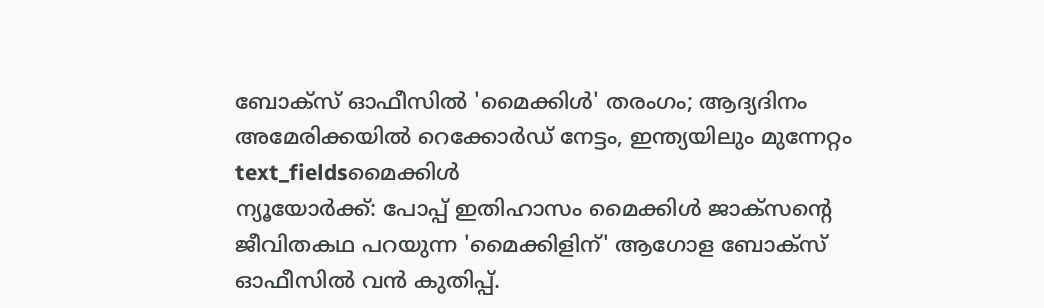ബോക്സ് ഓഫീസിൽ 'മൈക്കിൾ' തരംഗം; ആദ്യദിനം അമേരിക്കയിൽ റെക്കോർഡ് നേട്ടം, ഇന്ത്യയിലും മുന്നേറ്റം
text_fieldsമൈക്കിൾ
ന്യൂയോർക്ക്: പോപ്പ് ഇതിഹാസം മൈക്കിൾ ജാക്സന്റെ ജീവിതകഥ പറയുന്ന 'മൈക്കിളിന്' ആഗോള ബോക്സ് ഓഫീസിൽ വൻ കുതിപ്പ്.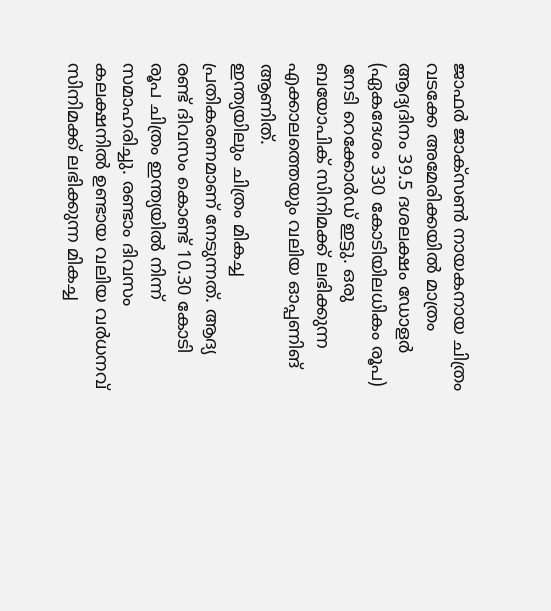ജാഫർ ജാക്സൺ നായകനായ ചിത്രം വടക്കേ അമേരിക്കയിൽ മാത്രം ആദ്യദിനം 39.5 ദശലക്ഷം ഡോളർ (ഏകദേശം 330 കോടിയിലധികം രൂപ) നേടി റെക്കോർഡ് ഇട്ടു. ഒരു ബയോപിക് സിനിമക്ക് ലഭിക്കുന്ന എക്കാലത്തെയും വലിയ ഓപ്പണിങ് ആണിത്.
ഇന്ത്യയിലും ചിത്രം മികച്ച പ്രതികരണമാണ് നേടുന്നത്. ആദ്യ രണ്ട് ദിവസം കൊണ്ട് 10.30 കോടി രൂപ ചിത്രം ഇന്ത്യയിൽ നിന്ന് സമാഹരിച്ചു. രണ്ടാം ദിവസം കലക്ഷനിൽ ഉണ്ടായ വലിയ വർധനവ് സിനിമക്ക് ലഭിക്കുന്ന മികച്ച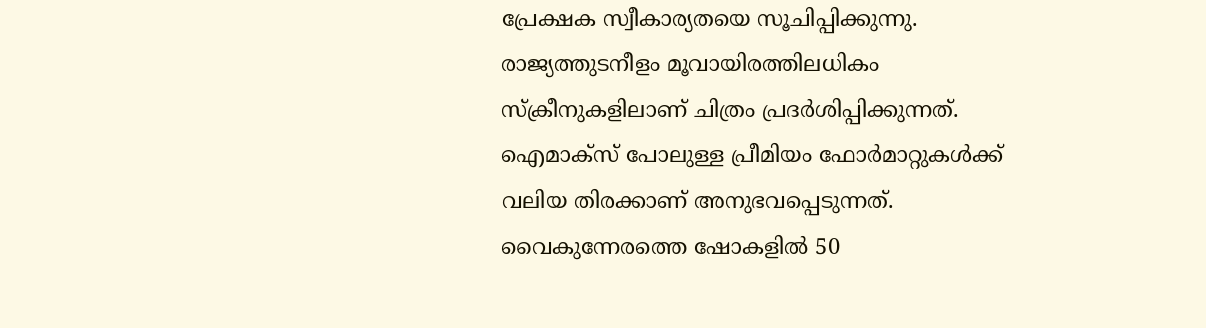പ്രേക്ഷക സ്വീകാര്യതയെ സൂചിപ്പിക്കുന്നു. രാജ്യത്തുടനീളം മൂവായിരത്തിലധികം സ്ക്രീനുകളിലാണ് ചിത്രം പ്രദർശിപ്പിക്കുന്നത്. ഐമാക്സ് പോലുള്ള പ്രീമിയം ഫോർമാറ്റുകൾക്ക് വലിയ തിരക്കാണ് അനുഭവപ്പെടുന്നത്. വൈകുന്നേരത്തെ ഷോകളിൽ 50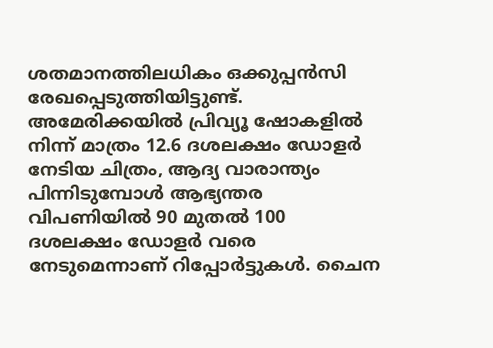ശതമാനത്തിലധികം ഒക്കുപ്പൻസി രേഖപ്പെടുത്തിയിട്ടുണ്ട്.
അമേരിക്കയിൽ പ്രിവ്യൂ ഷോകളിൽ നിന്ന് മാത്രം 12.6 ദശലക്ഷം ഡോളർ നേടിയ ചിത്രം, ആദ്യ വാരാന്ത്യം പിന്നിടുമ്പോൾ ആഭ്യന്തര വിപണിയിൽ 90 മുതൽ 100 ദശലക്ഷം ഡോളർ വരെ നേടുമെന്നാണ് റിപ്പോർട്ടുകൾ. ചൈന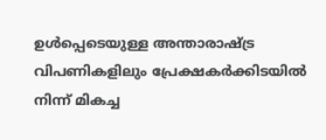ഉൾപ്പെടെയുള്ള അന്താരാഷ്ട്ര വിപണികളിലും പ്രേക്ഷകർക്കിടയിൽ നിന്ന് മികച്ച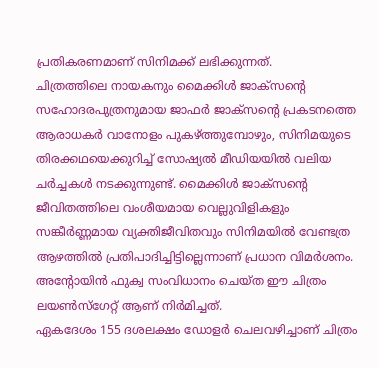പ്രതികരണമാണ് സിനിമക്ക് ലഭിക്കുന്നത്.
ചിത്രത്തിലെ നായകനും മൈക്കിൾ ജാക്സന്റെ സഹോദരപുത്രനുമായ ജാഫർ ജാക്സന്റെ പ്രകടനത്തെ ആരാധകർ വാനോളം പുകഴ്ത്തുമ്പോഴും, സിനിമയുടെ തിരക്കഥയെക്കുറിച്ച് സോഷ്യൽ മീഡിയയിൽ വലിയ ചർച്ചകൾ നടക്കുന്നുണ്ട്. മൈക്കിൾ ജാക്സന്റെ ജീവിതത്തിലെ വംശീയമായ വെല്ലുവിളികളും സങ്കീർണ്ണമായ വ്യക്തിജീവിതവും സിനിമയിൽ വേണ്ടത്ര ആഴത്തിൽ പ്രതിപാദിച്ചിട്ടില്ലെന്നാണ് പ്രധാന വിമർശനം. അന്റോയിൻ ഫുക്വ സംവിധാനം ചെയ്ത ഈ ചിത്രം ലയൺസ്ഗേറ്റ് ആണ് നിർമിച്ചത്.
ഏകദേശം 155 ദശലക്ഷം ഡോളർ ചെലവഴിച്ചാണ് ചിത്രം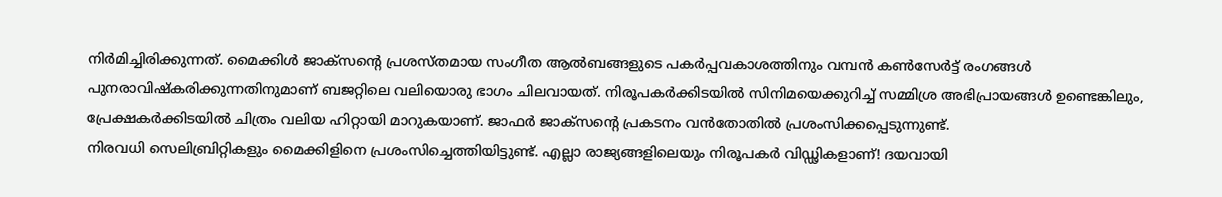നിർമിച്ചിരിക്കുന്നത്. മൈക്കിൾ ജാക്സന്റെ പ്രശസ്തമായ സംഗീത ആൽബങ്ങളുടെ പകർപ്പവകാശത്തിനും വമ്പൻ കൺസേർട്ട് രംഗങ്ങൾ പുനരാവിഷ്കരിക്കുന്നതിനുമാണ് ബജറ്റിലെ വലിയൊരു ഭാഗം ചിലവായത്. നിരൂപകർക്കിടയിൽ സിനിമയെക്കുറിച്ച് സമ്മിശ്ര അഭിപ്രായങ്ങൾ ഉണ്ടെങ്കിലും, പ്രേക്ഷകർക്കിടയിൽ ചിത്രം വലിയ ഹിറ്റായി മാറുകയാണ്. ജാഫർ ജാക്സന്റെ പ്രകടനം വൻതോതിൽ പ്രശംസിക്കപ്പെടുന്നുണ്ട്.
നിരവധി സെലിബ്രിറ്റികളും മൈക്കിളിനെ പ്രശംസിച്ചെത്തിയിട്ടുണ്ട്. എല്ലാ രാജ്യങ്ങളിലെയും നിരൂപകർ വിഡ്ഢികളാണ്! ദയവായി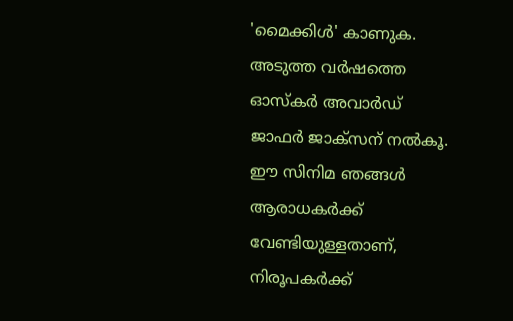'മൈക്കിൾ' കാണുക. അടുത്ത വർഷത്തെ ഓസ്കർ അവാർഡ് ജാഫർ ജാക്സന് നൽകൂ. ഈ സിനിമ ഞങ്ങൾ ആരാധകർക്ക് വേണ്ടിയുള്ളതാണ്, നിരൂപകർക്ക്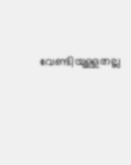വേണ്ടിയുള്ളതല്ല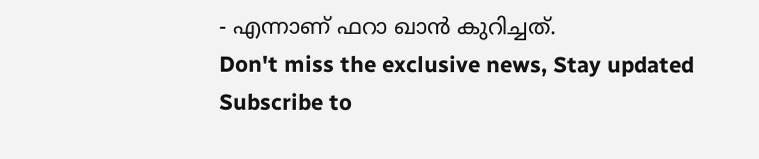- എന്നാണ് ഫറാ ഖാൻ കുറിച്ചത്.
Don't miss the exclusive news, Stay updated
Subscribe to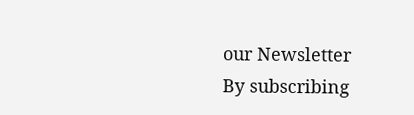our Newsletter
By subscribing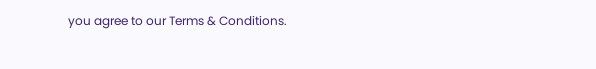you agree to our Terms & Conditions.